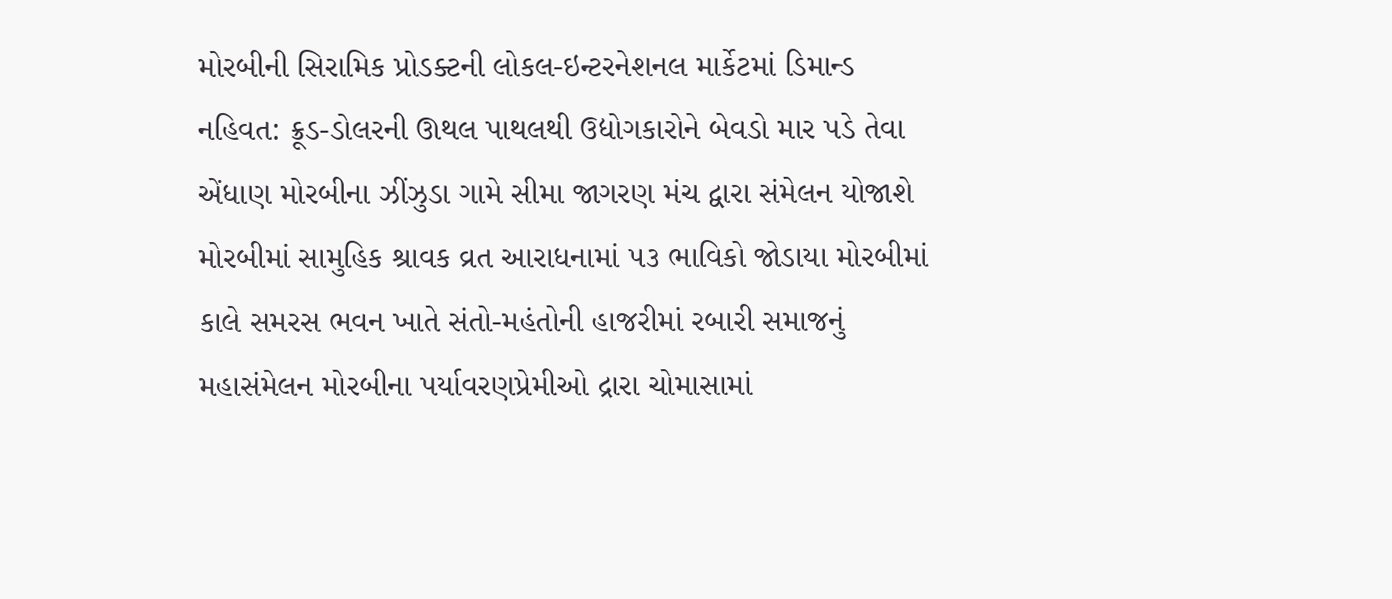મોરબીની સિરામિક પ્રોડક્ટની લોકલ-ઇન્ટરનેશનલ માર્કેટમાં ડિમાન્ડ નહિવત: ક્રૂડ-ડોલરની ઊથલ પાથલથી ઉદ્યોગકારોને બેવડો માર પડે તેવા એંધાણ મોરબીના ઝીંઝુડા ગામે સીમા જાગરણ મંચ દ્વારા સંમેલન યોજાશે મોરબીમાં સામુહિક શ્રાવક વ્રત આરાધનામાં ૫૩ ભાવિકો જોડાયા મોરબીમાં કાલે સમરસ ભવન ખાતે સંતો-મહંતોની હાજરીમાં રબારી સમાજનું મહાસંમેલન મોરબીના પર્યાવરણપ્રેમીઓ દ્રારા ચોમાસામાં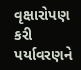વૃક્ષારોપણ કરી પર્યાવરણને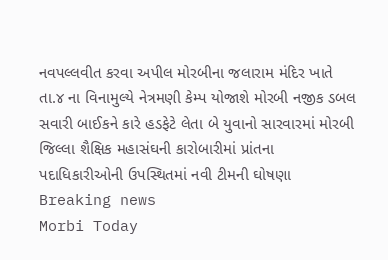નવપલ્લવીત કરવા અપીલ મોરબીના જલારામ મંદિર ખાતે તા.૪ ના વિનામુલ્યે નેત્રમણી કેમ્પ યોજાશે મોરબી નજીક ડબલ સવારી બાઈકને કારે હડફેટે લેતા બે યુવાનો સારવારમાં મોરબી જિલ્લા શૈક્ષિક મહાસંઘની કારોબારીમાં પ્રાંતના પદાધિકારીઓની ઉપસ્થિતમાં નવી ટીમની ઘોષણા
Breaking news
Morbi Today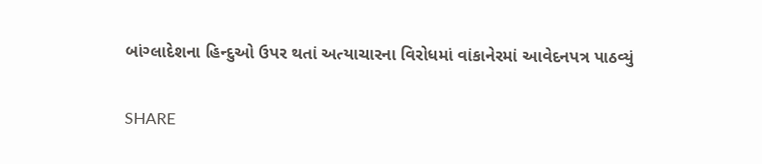બાંગ્લાદેશના હિન્દુઓ ઉપર થતાં અત્યાચારના વિરોધમાં વાંકાનેરમાં આવેદનપત્ર પાઠવ્યું


SHARE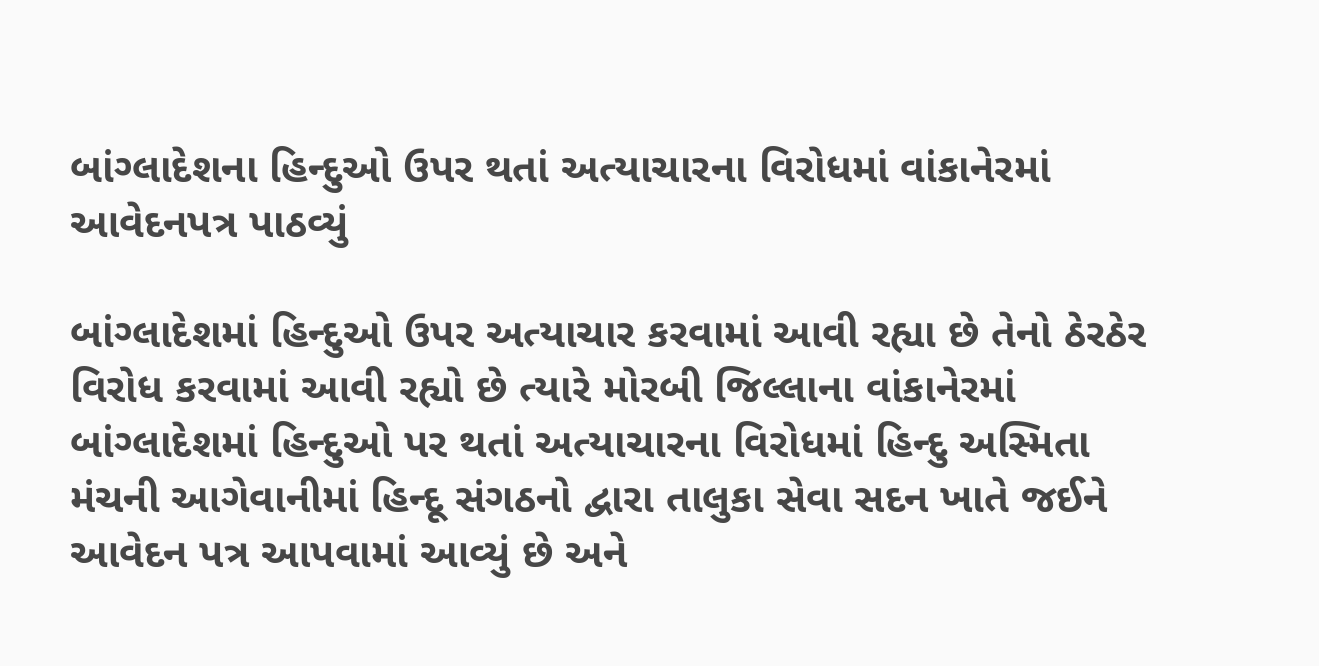બાંગ્લાદેશના હિન્દુઓ ઉપર થતાં અત્યાચારના વિરોધમાં વાંકાનેરમાં આવેદનપત્ર પાઠવ્યું

બાંગ્લાદેશમાં હિન્દુઓ ઉપર અત્યાચાર કરવામાં આવી રહ્યા છે તેનો ઠેરઠેર વિરોધ કરવામાં આવી રહ્યો છે ત્યારે મોરબી જિલ્લાના વાંકાનેરમાં બાંગ્લાદેશમાં હિન્દુઓ પર થતાં અત્યાચારના વિરોધમાં હિન્દુ અસ્મિતા મંચની આગેવાનીમાં હિન્દૂ સંગઠનો દ્વારા તાલુકા સેવા સદન ખાતે જઈને આવેદન પત્ર આપવામાં આવ્યું છે અને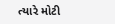ત્યારે મોટી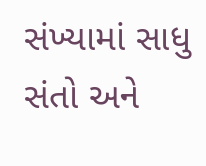સંખ્યામાં સાધુ સંતો અને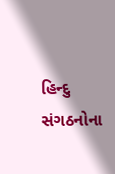હિન્દુ સંગઠનોના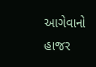આગેવાનો હાજર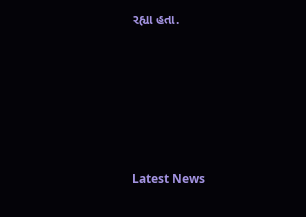રહ્યા હતા.






Latest News